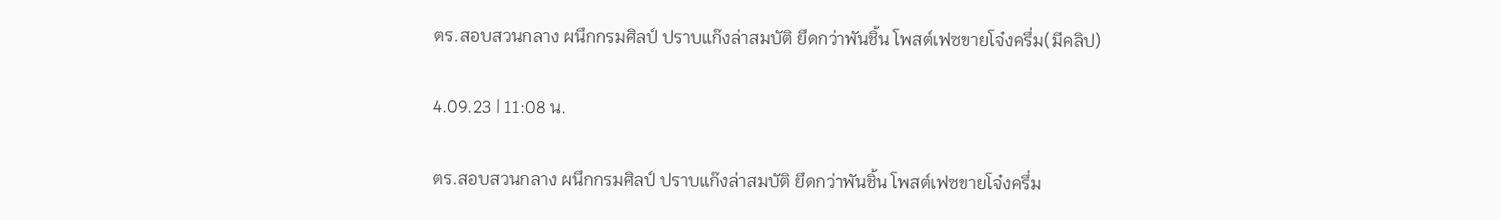ตร.สอบสวนกลาง ผนึกกรมศิลป์ ปราบแก๊งล่าสมบัติ ยึดกว่าพันชิ้น โพสต์เฟซขายโจ๋งครึ่ม(มีคลิป)

4.09.23 | 11:08 น.

ตร.สอบสวนกลาง ผนึกกรมศิลป์ ปราบแก๊งล่าสมบัติ ยึดกว่าพันชิ้น โพสต์เฟซขายโจ๋งครึ่ม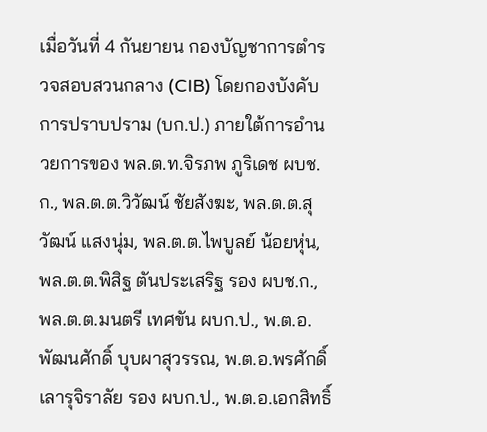เมื่อวันที่ 4 กันยายน กองบัญชาการตำรวจสอบสวนกลาง (CIB) โดยกองบังคับการปราบปราม (บก.ป.) ภายใต้การอำนวยการของ พล.ต.ท.จิรภพ ภูริเดช ผบช.ก., พล.ต.ต.วิวัฒน์ ชัยสังฆะ, พล.ต.ต.สุวัฒน์ แสงนุ่ม, พล.ต.ต.ไพบูลย์ น้อยหุ่น, พล.ต.ต.พิสิฐ ตันประเสริฐ รอง ผบช.ก., พล.ต.ต.มนตรี เทศขัน ผบก.ป., พ.ต.อ.พัฒนศักดิ์ บุบผาสุวรรณ, พ.ต.อ.พรศักดิ์ เลารุจิราลัย รอง ผบก.ป., พ.ต.อ.เอกสิทธิ์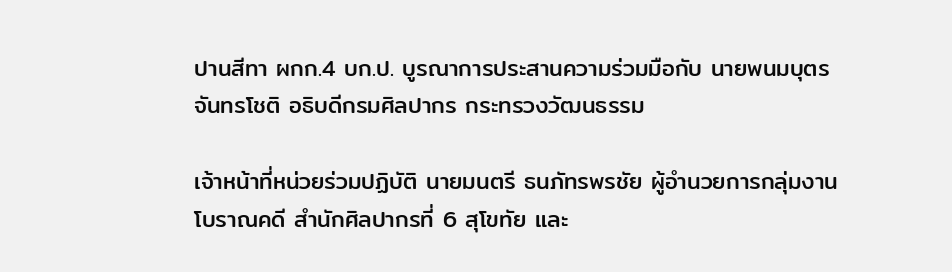ปานสีทา ผกก.4 บก.ป. บูรณาการประสานความร่วมมือกับ นายพนมบุตร จันทรโชติ อธิบดีกรมศิลปากร กระทรวงวัฒนธรรม

เจ้าหน้าที่หน่วยร่วมปฏิบัติ นายมนตรี ธนภัทรพรชัย ผู้อำนวยการกลุ่มงานโบราณคดี สำนักศิลปากรที่ 6 สุโขทัย และ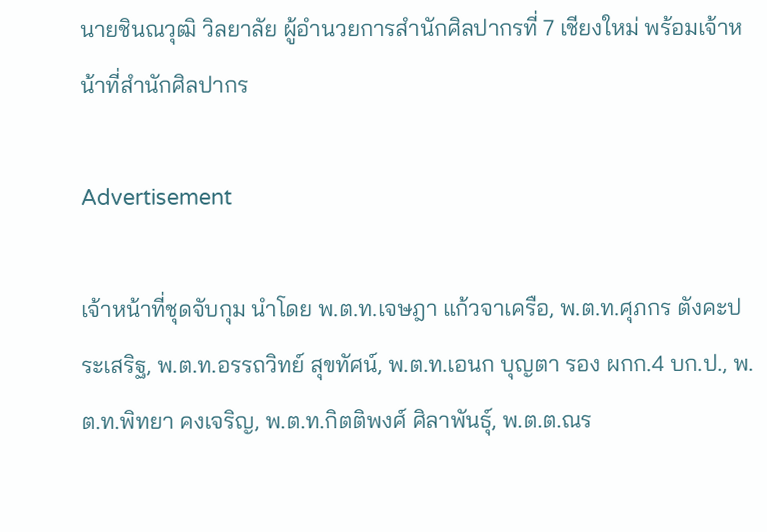นายชินณวุฒิ วิลยาลัย ผู้อำนวยการสำนักศิลปากรที่ 7 เชียงใหม่ พร้อมเจ้าหน้าที่สำนักศิลปากร

Advertisement

เจ้าหน้าที่ชุดจับกุม นำโดย พ.ต.ท.เจษฎา แก้วจาเครือ, พ.ต.ท.ศุภกร ตังคะประเสริฐ, พ.ต.ท.อรรถวิทย์ สุขทัศน์, พ.ต.ท.เอนก บุญตา รอง ผกก.4 บก.ป., พ.ต.ท.พิทยา คงเจริญ, พ.ต.ท.กิตติพงศ์ ศิลาพันธุ์, พ.ต.ต.ณร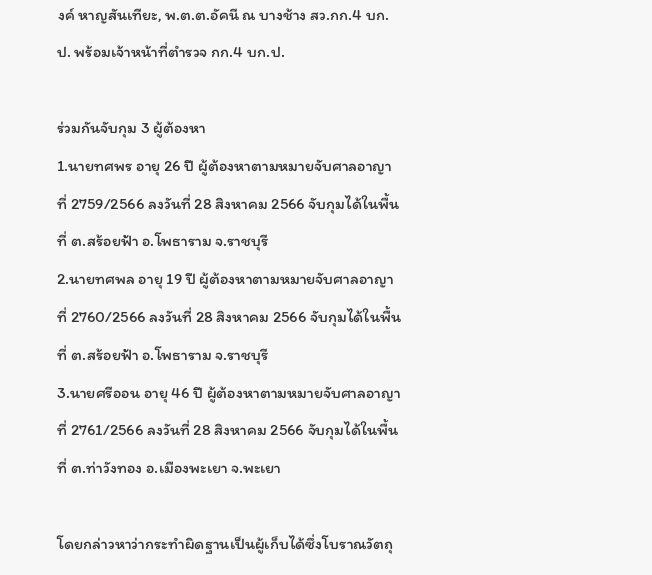งค์ หาญสันเทียะ, พ.ต.ต.อัคนี ณ บางช้าง สว.กก.4 บก.ป. พร้อมเจ้าหน้าที่ตำรวจ กก.4 บก.ป.

ร่วมกันจับกุม 3 ผู้ต้องหา
1.นายทศพร อายุ 26 ปี ผู้ต้องหาตามหมายจับศาลอาญาที่ 2759/2566 ลงวันที่ 28 สิงหาคม 2566 จับกุมได้ในพื้นที่ ต.สร้อยฟ้า อ.โพธาราม จ.ราชบุรี
2.นายทศพล อายุ 19 ปี ผู้ต้องหาตามหมายจับศาลอาญาที่ 2760/2566 ลงวันที่ 28 สิงหาคม 2566 จับกุมได้ในพื้นที่ ต.สร้อยฟ้า อ.โพธาราม จ.ราชบุรี
3.นายศรีออน อายุ 46 ปี ผู้ต้องหาตามหมายจับศาลอาญาที่ 2761/2566 ลงวันที่ 28 สิงหาคม 2566 จับกุมได้ในพื้นที่ ต.ท่าวังทอง อ.เมืองพะเยา จ.พะเยา

โดยกล่าวหาว่ากระทำผิดฐานเป็นผู้เก็บได้ซึ่งโบราณวัตถุ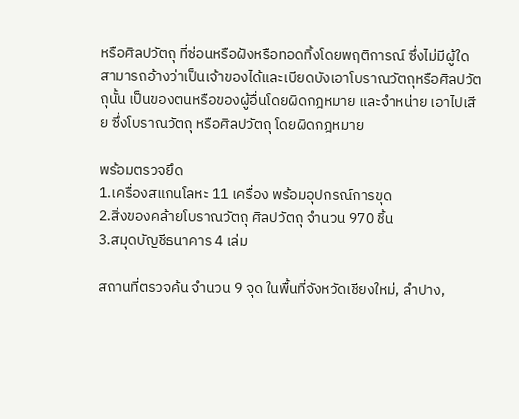หรือศิลปวัตถุ ที่ซ่อนหรือฝังหรือทอดทิ้งโดยพฤติการณ์ ซึ่งไม่มีผู้ใดสามารถอ้างว่าเป็นเจ้าของได้และเบียดบังเอาโบราณวัตถุหรือศิลปวัตถุนั้น เป็นของตนหรือของผู้อื่นโดยผิดกฎหมาย และจำหน่าย เอาไปเสีย ซึ่งโบราณวัตถุ หรือศิลปวัตถุ โดยผิดกฎหมาย

พร้อมตรวจยึด
1.เครื่องสแกนโลหะ 11 เครื่อง พร้อมอุปกรณ์การขุด
2.สิ่งของคล้ายโบราณวัตถุ ศิลปวัตถุ จำนวน 970 ชิ้น
3.สมุดบัญชีธนาคาร 4 เล่ม

สถานที่ตรวจค้น จำนวน 9 จุด ในพื้นที่จังหวัดเชียงใหม่, ลำปาง,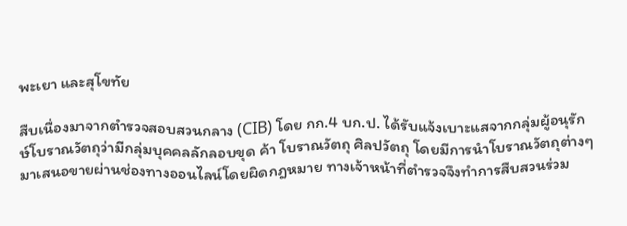พะเยา และสุโขทัย

สืบเนื่องมาจากตำรวจสอบสวนกลาง (CIB) โดย กก.4 บก.ป. ได้รับแจ้งเบาะแสจากกลุ่มผู้อนุรักษ์โบราณวัตถุว่ามีกลุ่มบุคคลลักลอบขุด ค้า โบราณวัตถุ ศิลปวัตถุ โดยมีการนำโบราณวัตถุต่างๆ มาเสนอขายผ่านช่องทางออนไลน์โดยผิดกฎหมาย ทางเจ้าหน้าที่ตำรวจจึงทำการสืบสวนร่วม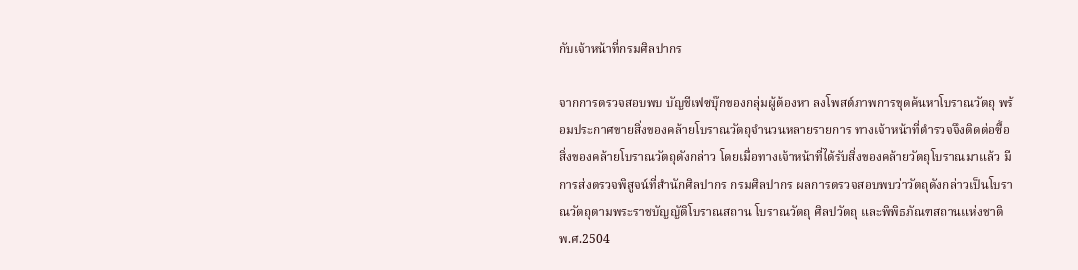กับเจ้าหน้าที่กรมศิลปากร

จากการตรวจสอบพบ บัญชีเฟซบุ๊กของกลุ่มผู้ต้องหา ลงโพสต์ภาพการขุดค้นหาโบราณวัตถุ พร้อมประกาศขายสิ่งของคล้ายโบราณวัตถุจำนวนหลายรายการ ทางเจ้าหน้าที่ตำรวจจึงติดต่อซื้อสิ่งของคล้ายโบราณวัตถุดังกล่าว โดยเมื่อทางเจ้าหน้าที่ได้รับสิ่งของคล้ายวัตถุโบราณมาแล้ว มีการส่งตรวจพิสูจน์ที่สำนักศิลปากร กรมศิลปากร ผลการตรวจสอบพบว่าวัตถุดังกล่าวเป็นโบราณวัตถุตามพระราชบัญญัติโบราณสถาน โบราณวัตถุ ศิลปวัตถุ และพิพิธภัณฑสถานแห่งชาติ พ.ศ.2504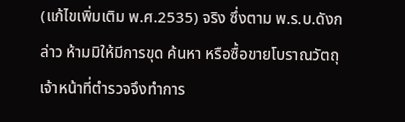(แก้ไขเพิ่มเติม พ.ศ.2535) จริง ซึ่งตาม พ.ร.บ.ดังกล่าว ห้ามมิให้มีการขุด ค้นหา หรือซื้อขายโบราณวัตถุ เจ้าหน้าที่ตำรวจจึงทำการ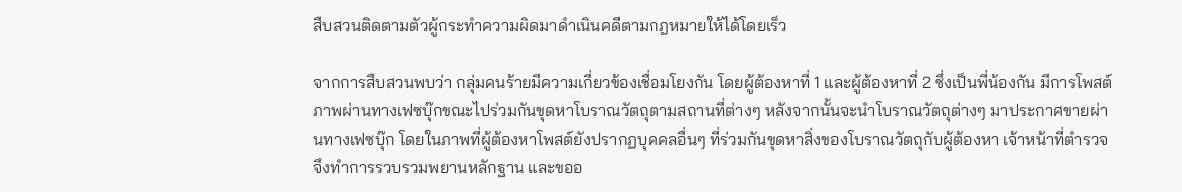สืบสวนติดตามตัวผู้กระทำความผิดมาดำเนินคดีตามกฎหมายให้ได้โดยเร็ว

จากการสืบสวนพบว่า กลุ่มคนร้ายมีความเกี่ยวข้องเชื่อมโยงกัน โดยผู้ต้องหาที่ 1 และผู้ต้องหาที่ 2 ซึ่งเป็นพี่น้องกัน มีการโพสต์ภาพผ่านทางเฟซบุ๊กขณะไปร่วมกันขุดหาโบราณวัตถุตามสถานที่ต่างๆ หลังจากนั้นจะนำโบราณวัตถุต่างๆ มาประกาศขายผ่านทางเฟซบุ๊ก โดยในภาพที่ผู้ต้องหาโพสต์ยังปรากฏบุคคลอื่นๆ ที่ร่วมกันขุดหาสิ่งของโบราณวัตถุกับผู้ต้องหา เจ้าหน้าที่ตำรวจจึงทำการรวบรวมพยานหลักฐาน และขออ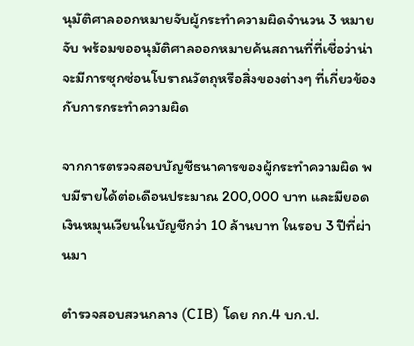นุมัติศาลออกหมายจับผู้กระทำความผิดจำนวน 3 หมายจับ พร้อมขออนุมัติศาลออกหมายค้นสถานที่ที่เชื่อว่าน่าจะมีการซุกซ่อนโบราณวัตถุหรือสิ่งของต่างๆ ที่เกี่ยวข้องกับการกระทำความผิด

จากการตรวจสอบบัญชีธนาคารของผู้กระทำความผิด พบมีรายได้ต่อเดือนประมาณ 200,000 บาท และมียอดเงินหมุนเวียนในบัญชีกว่า 10 ล้านบาท ในรอบ 3 ปีที่ผ่านมา

ตำรวจสอบสวนกลาง (CIB) โดย กก.4 บก.ป.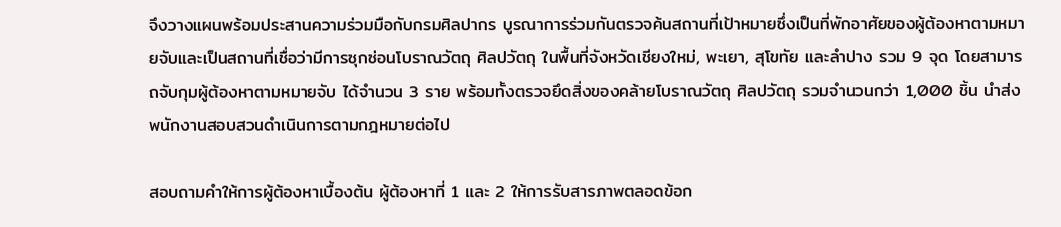จึงวางแผนพร้อมประสานความร่วมมือกับกรมศิลปากร บูรณาการร่วมกันตรวจค้นสถานที่เป้าหมายซึ่งเป็นที่พักอาศัยของผู้ต้องหาตามหมายจับและเป็นสถานที่เชื่อว่ามีการซุกซ่อนโบราณวัตถุ ศิลปวัตถุ ในพื้นที่จังหวัดเชียงใหม่, พะเยา, สุโขทัย และลำปาง รวม 9 จุด โดยสามารถจับกุมผู้ต้องหาตามหมายจับ ได้จำนวน 3 ราย พร้อมทั้งตรวจยึดสิ่งของคล้ายโบราณวัตถุ ศิลปวัตถุ รวมจำนวนกว่า 1,000 ชิ้น นำส่งพนักงานสอบสวนดำเนินการตามกฎหมายต่อไป

สอบถามคำให้การผู้ต้องหาเบื้องต้น ผู้ต้องหาที่ 1 และ 2 ให้การรับสารภาพตลอดข้อก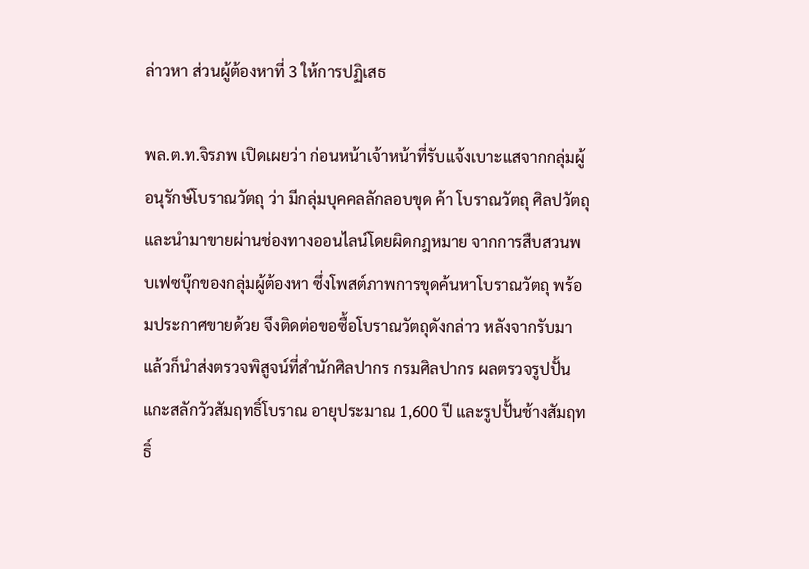ล่าวหา ส่วนผู้ต้องหาที่ 3 ให้การปฏิเสธ

พล.ต.ท.จิรภพ เปิดเผยว่า ก่อนหน้าเจ้าหน้าที่รับแจ้งเบาะแสจากกลุ่มผู้อนุรักษ์โบราณวัตถุ ว่า มีกลุ่มบุคคลลักลอบขุด ค้า โบราณวัตถุ ศิลปวัตถุ และนำมาขายผ่านช่องทางออนไลน์โดยผิดกฎหมาย จากการสืบสวนพบเฟซบุ๊กของกลุ่มผู้ต้องหา ซึ่งโพสต์ภาพการขุดค้นหาโบราณวัตถุ พร้อมประกาศขายด้วย จึงติดต่อขอซื้อโบราณวัตถุดังกล่าว หลังจากรับมาแล้วก็นำส่งตรวจพิสูจน์ที่สำนักศิลปากร กรมศิลปากร ผลตรวจรูปปั้นแกะสลักวัวสัมฤทธิ์โบราณ อายุประมาณ 1,600 ปี และรูปปั้นช้างสัมฤทธิ์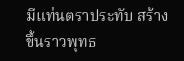มีแท่นตราประทับ สร้างขึ้นราวพุทธ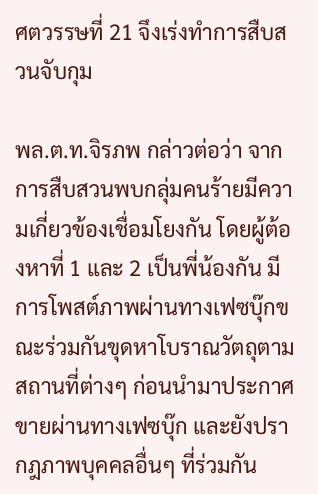ศตวรรษที่ 21 จึงเร่งทำการสืบสวนจับกุม

พล.ต.ท.จิรภพ กล่าวต่อว่า จากการสืบสวนพบกลุ่มคนร้ายมีความเกี่ยวข้องเชื่อมโยงกัน โดยผู้ต้องหาที่ 1 และ 2 เป็นพี่น้องกัน มีการโพสต์ภาพผ่านทางเฟซบุ๊กขณะร่วมกันขุดหาโบราณวัตถุตามสถานที่ต่างๆ ก่อนนำมาประกาศขายผ่านทางเฟซบุ๊ก และยังปรากฎภาพบุคคลอื่นๆ ที่ร่วมกัน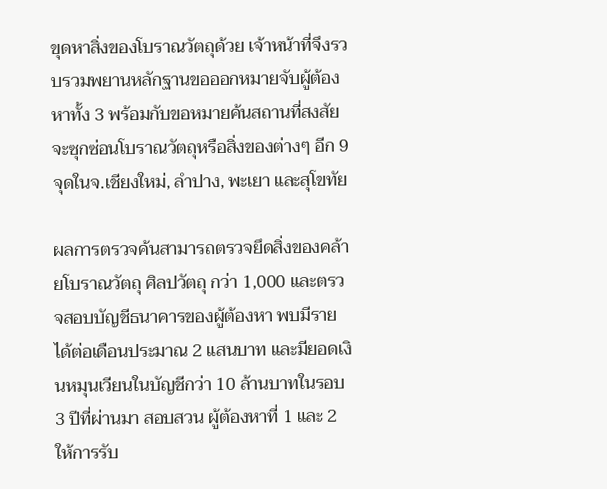ขุดหาสิ่งของโบราณวัตถุด้วย เจ้าหน้าที่จึงรวบรวมพยานหลักฐานขอออกหมายจับผู้ต้องหาทั้ง 3 พร้อมกับขอหมายค้นสถานที่สงสัยจะซุกซ่อนโบราณวัตถุหรือสิ่งของต่างๆ อีก 9 จุดในจ.เชียงใหม่, ลำปาง, พะเยา และสุโขทัย

ผลการตรวจค้นสามารถตรวจยึดสิ่งของคล้ายโบราณวัตถุ ศิลปวัตถุ กว่า 1,000 และตรวจสอบบัญชีธนาคารของผู้ต้องหา พบมีรายได้ต่อเดือนประมาณ 2 แสนบาท และมียอดเงินหมุนเวียนในบัญชีกว่า 10 ล้านบาทในรอบ 3 ปีที่ผ่านมา สอบสวน ผู้ต้องหาที่ 1 และ 2 ให้การรับ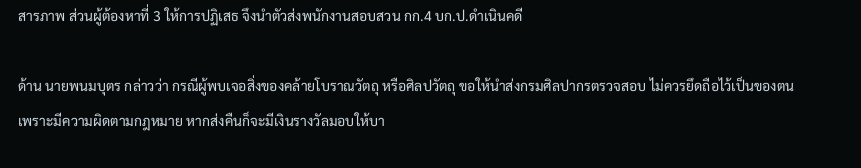สารภาพ ส่วนผู้ต้องหาที่ 3 ให้การปฏิเสธ จึงนำตัวส่งพนักงานสอบสวน กก.4 บก.ป.ดำเนินคดี

ด้าน นายพนมบุตร กล่าวว่า กรณีผู้พบเจอสิ่งของคล้ายโบราณวัตถุ หรือศิลปวัตถุ ขอให้นำส่งกรมศิลปากรตรวจสอบ ไม่ควรยึดถือไว้เป็นของตน เพราะมีความผิดตามกฎหมาย หากส่งคืนก็จะมีเงินรางวัลมอบให้บา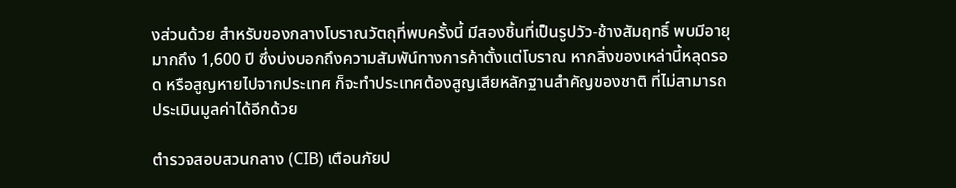งส่วนด้วย สำหรับของกลางโบราณวัตถุที่พบครั้งนี้ มีสองชิ้นที่เป็นรูปวัว-ช้างสัมฤทธิ์ พบมีอายุมากถึง 1,600 ปี ซึ่งบ่งบอกถึงความสัมพัน์ทางการค้าตั้งแต่โบราณ หากสิ่งของเหล่านี้หลุดรอด หรือสูญหายไปจากประเทศ ก็จะทำประเทศต้องสูญเสียหลักฐานสำคัญของชาติ ที่ไม่สามารถประเมินมูลค่าได้อีกด้วย

ตำรวจสอบสวนกลาง (CIB) เตือนภัยป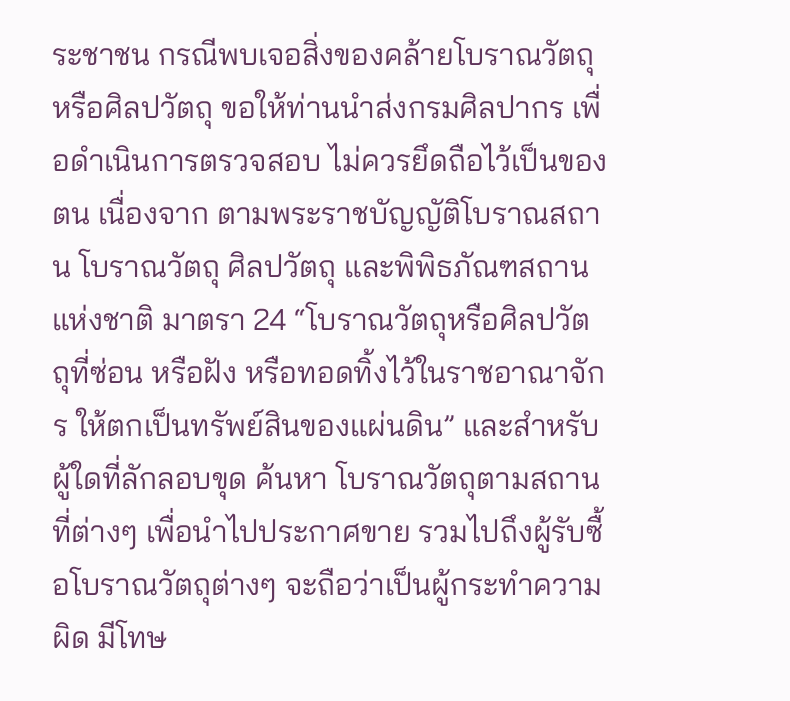ระชาชน กรณีพบเจอสิ่งของคล้ายโบราณวัตถุ หรือศิลปวัตถุ ขอให้ท่านนำส่งกรมศิลปากร เพื่อดำเนินการตรวจสอบ ไม่ควรยึดถือไว้เป็นของตน เนื่องจาก ตามพระราชบัญญัติโบราณสถาน โบราณวัตถุ ศิลปวัตถุ และพิพิธภัณฑสถานแห่งชาติ มาตรา 24 “โบราณวัตถุหรือศิลปวัตถุที่ซ่อน หรือฝัง หรือทอดทิ้งไว้ในราชอาณาจักร ให้ตกเป็นทรัพย์สินของแผ่นดิน” และสำหรับผู้ใดที่ลักลอบขุด ค้นหา โบราณวัตถุตามสถานที่ต่างๆ เพื่อนำไปประกาศขาย รวมไปถึงผู้รับซื้อโบราณวัตถุต่างๆ จะถือว่าเป็นผู้กระทำความผิด มีโทษ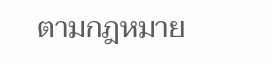ตามกฎหมาย